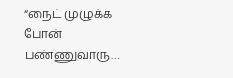“நைட் முழுக்க போன் பண்ணுவாரு…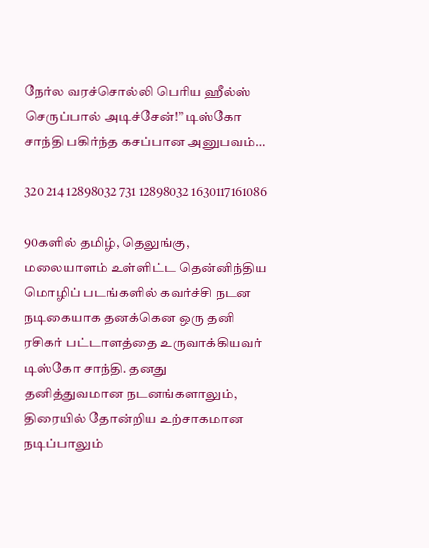நேர்ல வரச்சொல்லி பெரிய ஹீல்ஸ் செருப்பால் அடிச்சேன்!” டிஸ்கோ சாந்தி பகிர்ந்த கசப்பான அனுபவம்…

320 214 12898032 731 12898032 1630117161086

90களில் தமிழ், தெலுங்கு, மலையாளம் உள்ளிட்ட தென்னிந்திய மொழிப் படங்களில் கவர்ச்சி நடன நடிகையாக தனக்கென ஒரு தனி ரசிகர் பட்டாளத்தை உருவாக்கியவர் டிஸ்கோ சாந்தி. தனது தனித்துவமான நடனங்களாலும், திரையில் தோன்றிய உற்சாகமான நடிப்பாலும்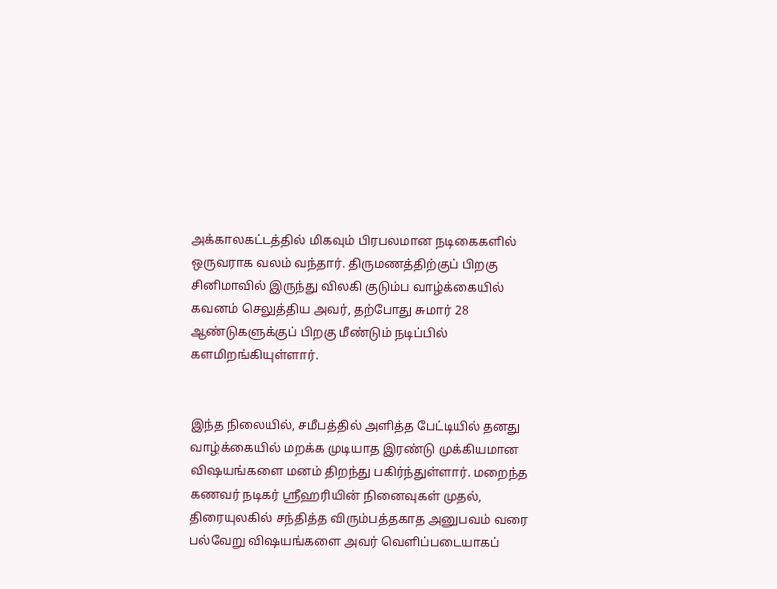அக்காலகட்டத்தில் மிகவும் பிரபலமான நடிகைகளில் ஒருவராக வலம் வந்தார். திருமணத்திற்குப் பிறகு சினிமாவில் இருந்து விலகி குடும்ப வாழ்க்கையில் கவனம் செலுத்திய அவர், தற்போது சுமார் 28 ஆண்டுகளுக்குப் பிறகு மீண்டும் நடிப்பில் களமிறங்கியுள்ளார்.


இந்த நிலையில், சமீபத்தில் அளித்த பேட்டியில் தனது வாழ்க்கையில் மறக்க முடியாத இரண்டு முக்கியமான விஷயங்களை மனம் திறந்து பகிர்ந்துள்ளார். மறைந்த கணவர் நடிகர் ஸ்ரீஹரியின் நினைவுகள் முதல், திரையுலகில் சந்தித்த விரும்பத்தகாத அனுபவம் வரை பல்வேறு விஷயங்களை அவர் வெளிப்படையாகப்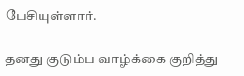பேசியுள்ளார்.

தனது குடும்ப வாழ்க்கை குறித்து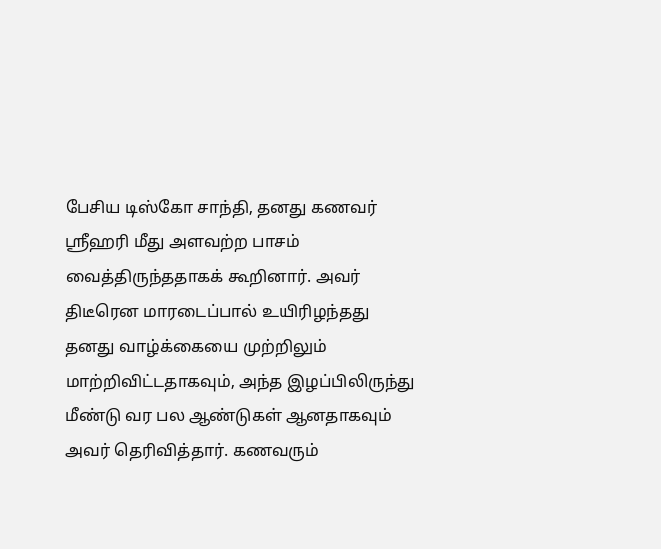பேசிய டிஸ்கோ சாந்தி, தனது கணவர் ஸ்ரீஹரி மீது அளவற்ற பாசம் வைத்திருந்ததாகக் கூறினார். அவர் திடீரென மாரடைப்பால் உயிரிழந்தது தனது வாழ்க்கையை முற்றிலும் மாற்றிவிட்டதாகவும், அந்த இழப்பிலிருந்து மீண்டு வர பல ஆண்டுகள் ஆனதாகவும் அவர் தெரிவித்தார். கணவரும்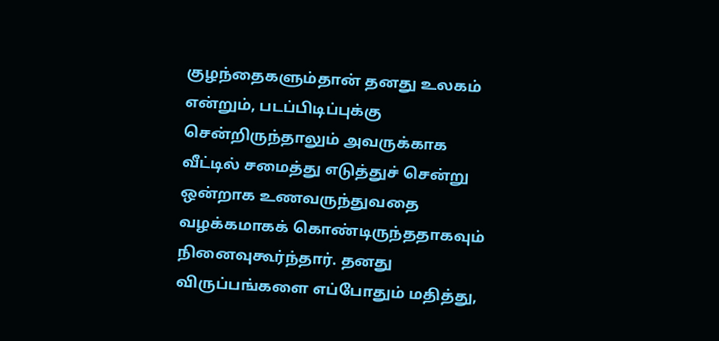குழந்தைகளும்தான் தனது உலகம் என்றும், படப்பிடிப்புக்கு சென்றிருந்தாலும் அவருக்காக வீட்டில் சமைத்து எடுத்துச் சென்று ஒன்றாக உணவருந்துவதை வழக்கமாகக் கொண்டிருந்ததாகவும் நினைவுகூர்ந்தார். தனது விருப்பங்களை எப்போதும் மதித்து,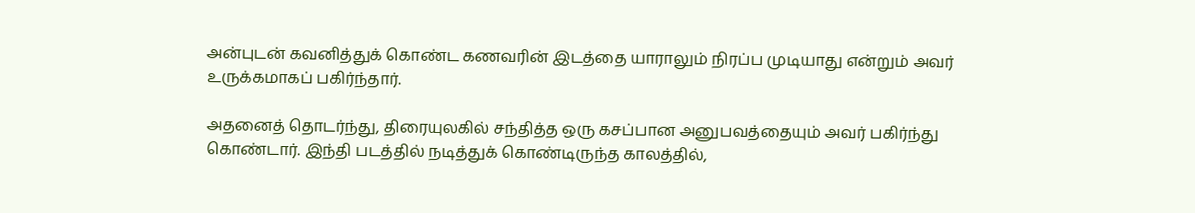அன்புடன் கவனித்துக் கொண்ட கணவரின் இடத்தை யாராலும் நிரப்ப முடியாது என்றும் அவர் உருக்கமாகப் பகிர்ந்தார்.

அதனைத் தொடர்ந்து, திரையுலகில் சந்தித்த ஒரு கசப்பான அனுபவத்தையும் அவர் பகிர்ந்து கொண்டார். இந்தி படத்தில் நடித்துக் கொண்டிருந்த காலத்தில்,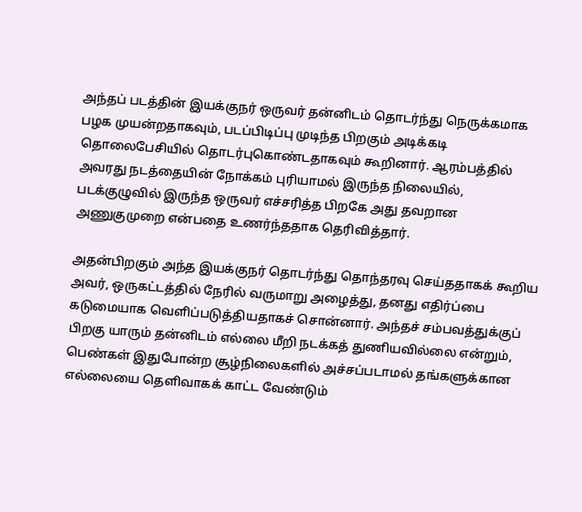அந்தப் படத்தின் இயக்குநர் ஒருவர் தன்னிடம் தொடர்ந்து நெருக்கமாக பழக முயன்றதாகவும், படப்பிடிப்பு முடிந்த பிறகும் அடிக்கடி தொலைபேசியில் தொடர்புகொண்டதாகவும் கூறினார். ஆரம்பத்தில் அவரது நடத்தையின் நோக்கம் புரியாமல் இருந்த நிலையில், படக்குழுவில் இருந்த ஒருவர் எச்சரித்த பிறகே அது தவறான அணுகுமுறை என்பதை உணர்ந்ததாக தெரிவித்தார்.

அதன்பிறகும் அந்த இயக்குநர் தொடர்ந்து தொந்தரவு செய்ததாகக் கூறிய அவர், ஒருகட்டத்தில் நேரில் வருமாறு அழைத்து, தனது எதிர்ப்பை கடுமையாக வெளிப்படுத்தியதாகச் சொன்னார். அந்தச் சம்பவத்துக்குப் பிறகு யாரும் தன்னிடம் எல்லை மீறி நடக்கத் துணியவில்லை என்றும், பெண்கள் இதுபோன்ற சூழ்நிலைகளில் அச்சப்படாமல் தங்களுக்கான எல்லையை தெளிவாகக் காட்ட வேண்டும்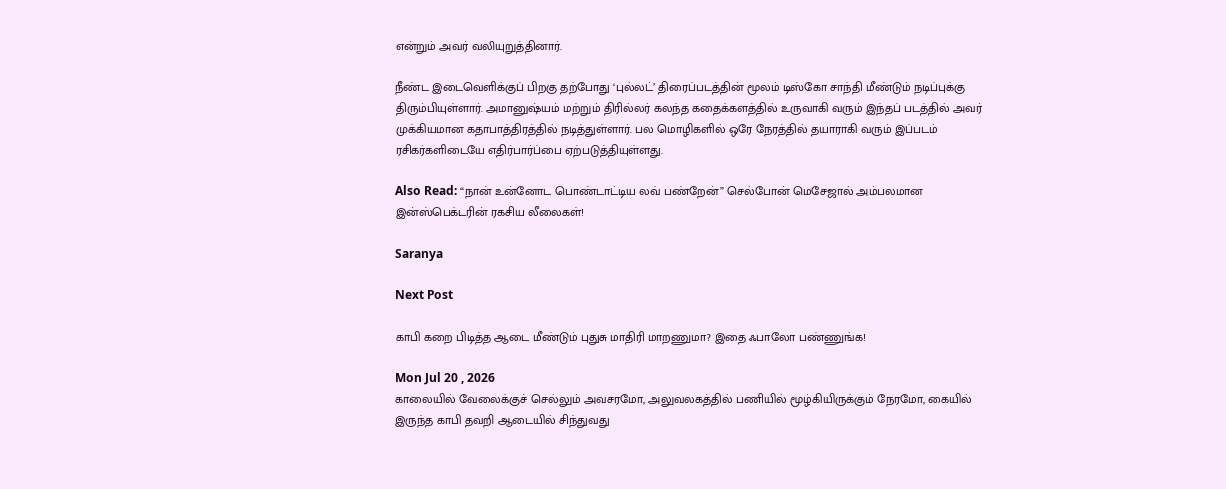என்றும் அவர் வலியுறுத்தினார்.

நீண்ட இடைவெளிக்குப் பிறகு தற்போது ‘புல்லட்’ திரைப்படத்தின் மூலம் டிஸ்கோ சாந்தி மீண்டும் நடிப்புக்கு திரும்பியுள்ளார். அமானுஷ்யம் மற்றும் திரில்லர் கலந்த கதைக்களத்தில் உருவாகி வரும் இந்தப் படத்தில் அவர் முக்கியமான கதாபாத்திரத்தில் நடித்துள்ளார். பல மொழிகளில் ஒரே நேரத்தில் தயாராகி வரும் இப்படம் ரசிகர்களிடையே எதிர்பார்ப்பை ஏற்படுத்தியுள்ளது.

Also Read: “நான் உன்னோட பொண்டாட்டிய லவ் பண்றேன்” செல்போன் மெசேஜால் அம்பலமான இன்ஸ்பெக்டரின் ரகசிய லீலைகள்!

Saranya

Next Post

காபி கறை பிடித்த ஆடை மீண்டும் புதுசு மாதிரி மாறணுமா? இதை ஃபாலோ பண்ணுங்க!

Mon Jul 20 , 2026
காலையில் வேலைக்குச் செல்லும் அவசரமோ, அலுவலகத்தில் பணியில் மூழ்கியிருக்கும் நேரமோ, கையில் இருந்த காபி தவறி ஆடையில் சிந்துவது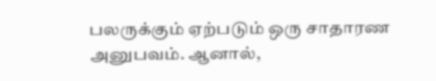பலருக்கும் ஏற்படும் ஒரு சாதாரண அனுபவம். ஆனால்,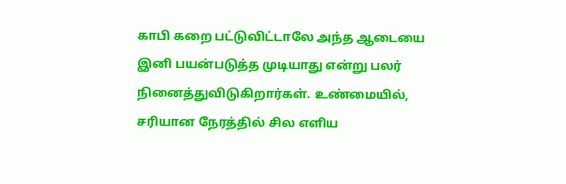காபி கறை பட்டுவிட்டாலே அந்த ஆடையை இனி பயன்படுத்த முடியாது என்று பலர் நினைத்துவிடுகிறார்கள். உண்மையில், சரியான நேரத்தில் சில எளிய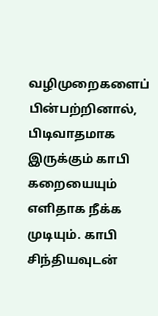வழிமுறைகளைப் பின்பற்றினால், பிடிவாதமாக இருக்கும் காபி கறையையும் எளிதாக நீக்க முடியும். காபி சிந்தியவுடன்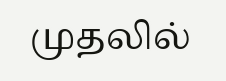முதலில்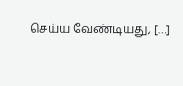செய்ய வேண்டியது, […]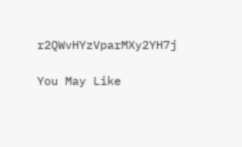r2QWvHYzVparMXy2YH7j

You May Like